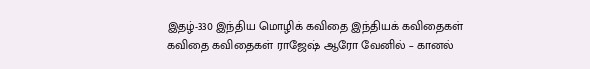இதழ்-330 இந்திய மொழிக் கவிதை இந்தியக் கவிதைகள் கவிதை கவிதைகள் ராஜேஷ் ஆரோ வேனில் – கானல்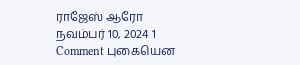ராஜேஸ் ஆரோ நவம்பர் 10, 2024 1 Comment புகையென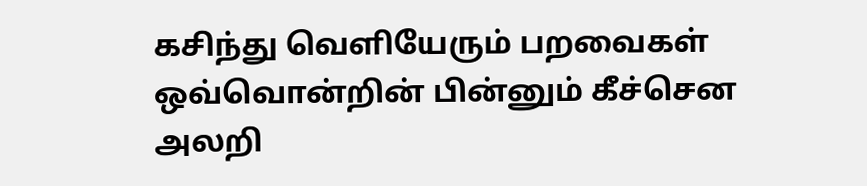கசிந்து வெளியேரும் பறவைகள் ஒவ்வொன்றின் பின்னும் கீச்சென அலறி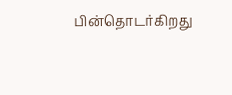பின்தொடர்கிறது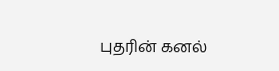புதரின் கனல்